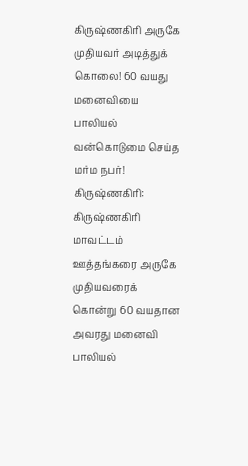கிருஷ்ணகிரி அருகே முதியவர் அடித்துக் கொலை! 60 வயது மனைவியை பாலியல் வன்கொடுமை செய்த மர்ம நபர்!
கிருஷ்ணகிரி: கிருஷ்ணகிரி மாவட்டம் ஊத்தங்கரை அருகே முதியவரைக் கொன்று 60 வயதான அவரது மனைவி பாலியல்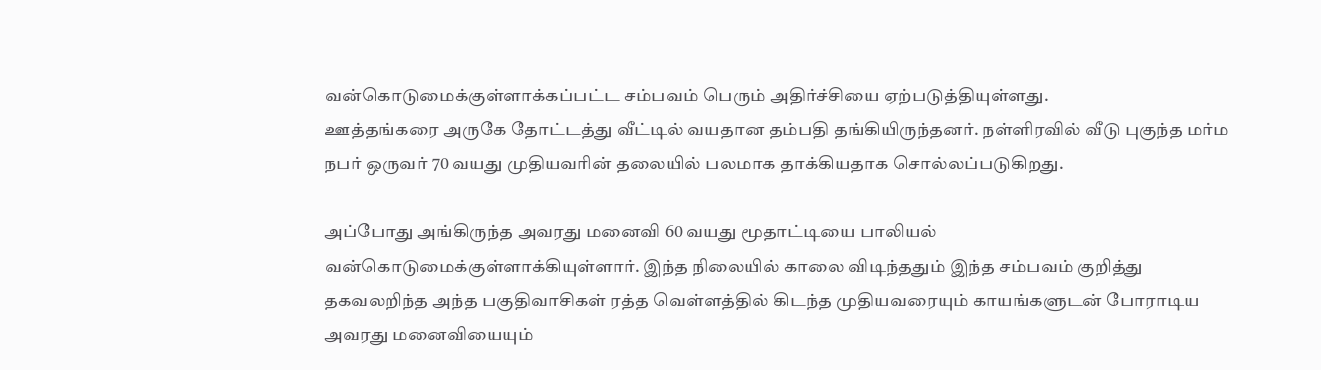வன்கொடுமைக்குள்ளாக்கப்பட்ட சம்பவம் பெரும் அதிர்ச்சியை ஏற்படுத்தியுள்ளது.
ஊத்தங்கரை அருகே தோட்டத்து வீட்டில் வயதான தம்பதி தங்கியிருந்தனர். நள்ளிரவில் வீடு புகுந்த மர்ம நபர் ஒருவர் 70 வயது முதியவரின் தலையில் பலமாக தாக்கியதாக சொல்லப்படுகிறது.

அப்போது அங்கிருந்த அவரது மனைவி 60 வயது மூதாட்டியை பாலியல் வன்கொடுமைக்குள்ளாக்கியுள்ளார். இந்த நிலையில் காலை விடிந்ததும் இந்த சம்பவம் குறித்து தகவலறிந்த அந்த பகுதிவாசிகள் ரத்த வெள்ளத்தில் கிடந்த முதியவரையும் காயங்களுடன் போராடிய அவரது மனைவியையும்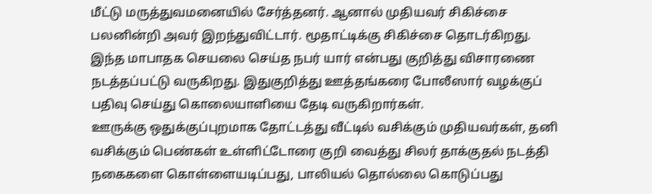மீட்டு மருத்துவமனையில் சேர்த்தனர். ஆனால் முதியவர் சிகிச்சை பலனின்றி அவர் இறந்துவிட்டார். மூதாட்டிக்கு சிகிச்சை தொடர்கிறது.
இந்த மாபாதக செயலை செய்த நபர் யார் என்பது குறித்து விசாரணை நடத்தப்பட்டு வருகிறது. இதுகுறித்து ஊத்தங்கரை போலீஸார் வழக்குப் பதிவு செய்து கொலையாளியை தேடி வருகிறார்கள்.
ஊருக்கு ஒதுக்குப்புறமாக தோட்டத்து வீட்டில் வசிக்கும் முதியவர்கள், தனி வசிக்கும் பெண்கள் உள்ளிட்டோரை குறி வைத்து சிலர் தாக்குதல் நடத்தி நகைகளை கொள்ளையடிப்பது, பாலியல் தொல்லை கொடுப்பது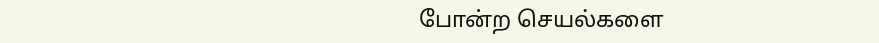போன்ற செயல்களை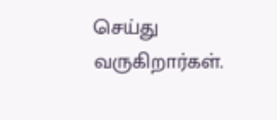செய்து வருகிறார்கள்.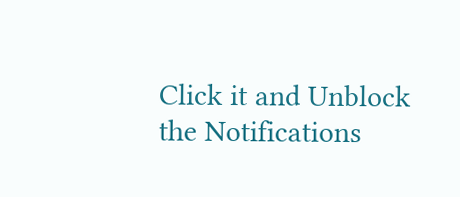Click it and Unblock the Notifications